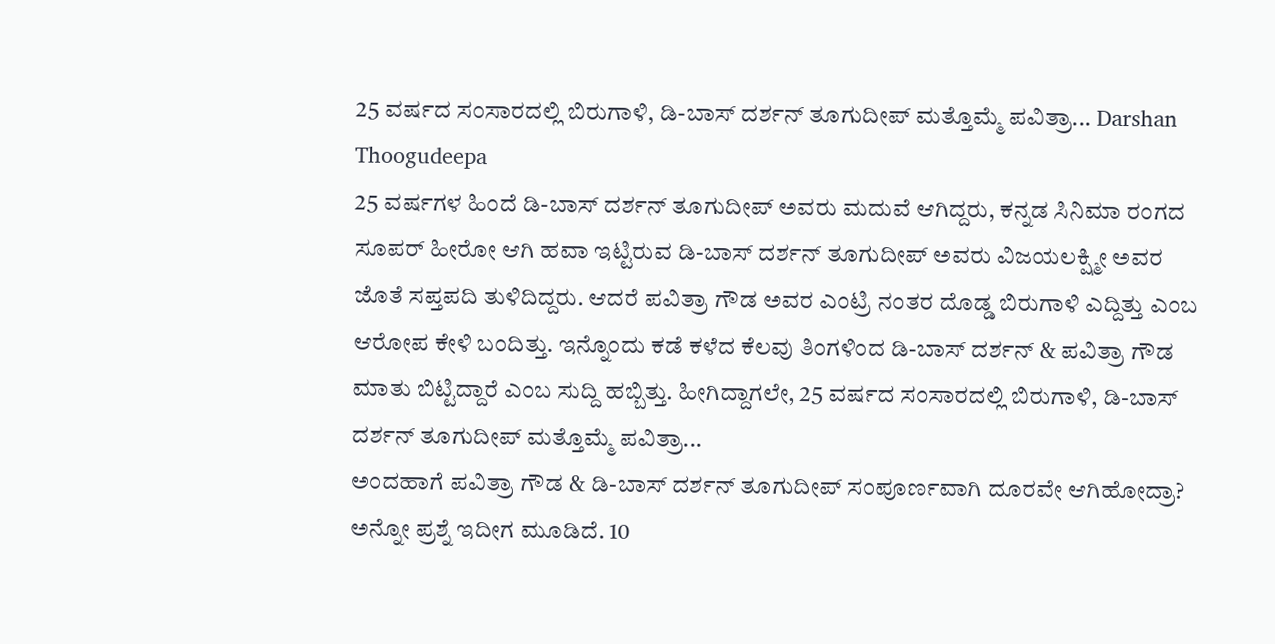25 ವರ್ಷದ ಸಂಸಾರದಲ್ಲಿ ಬಿರುಗಾಳಿ, ಡಿ-ಬಾಸ್ ದರ್ಶನ್ ತೂಗುದೀಪ್ ಮತ್ತೊಮ್ಮೆ ಪವಿತ್ರಾ... Darshan Thoogudeepa
25 ವರ್ಷಗಳ ಹಿಂದೆ ಡಿ-ಬಾಸ್ ದರ್ಶನ್ ತೂಗುದೀಪ್ ಅವರು ಮದುವೆ ಆಗಿದ್ದರು, ಕನ್ನಡ ಸಿನಿಮಾ ರಂಗದ ಸೂಪರ್ ಹೀರೋ ಆಗಿ ಹವಾ ಇಟ್ಟಿರುವ ಡಿ-ಬಾಸ್ ದರ್ಶನ್ ತೂಗುದೀಪ್ ಅವರು ವಿಜಯಲಕ್ಷ್ಮೀ ಅವರ ಜೊತೆ ಸಪ್ತಪದಿ ತುಳಿದಿದ್ದರು. ಆದರೆ ಪವಿತ್ರಾ ಗೌಡ ಅವರ ಎಂಟ್ರಿ ನಂತರ ದೊಡ್ಡ ಬಿರುಗಾಳಿ ಎದ್ದಿತ್ತು ಎಂಬ ಆರೋಪ ಕೇಳಿ ಬಂದಿತ್ತು. ಇನ್ನೊಂದು ಕಡೆ ಕಳೆದ ಕೆಲವು ತಿಂಗಳಿಂದ ಡಿ-ಬಾಸ್ ದರ್ಶನ್ & ಪವಿತ್ರಾ ಗೌಡ ಮಾತು ಬಿಟ್ಟಿದ್ದಾರೆ ಎಂಬ ಸುದ್ದಿ ಹಬ್ಬಿತ್ತು. ಹೀಗಿದ್ದಾಗಲೇ, 25 ವರ್ಷದ ಸಂಸಾರದಲ್ಲಿ ಬಿರುಗಾಳಿ, ಡಿ-ಬಾಸ್ ದರ್ಶನ್ ತೂಗುದೀಪ್ ಮತ್ತೊಮ್ಮೆ ಪವಿತ್ರಾ...
ಅಂದಹಾಗೆ ಪವಿತ್ರಾ ಗೌಡ & ಡಿ-ಬಾಸ್ ದರ್ಶನ್ ತೂಗುದೀಪ್ ಸಂಪೂರ್ಣವಾಗಿ ದೂರವೇ ಆಗಿಹೋದ್ರಾ? ಅನ್ನೋ ಪ್ರಶ್ನೆ ಇದೀಗ ಮೂಡಿದೆ. 10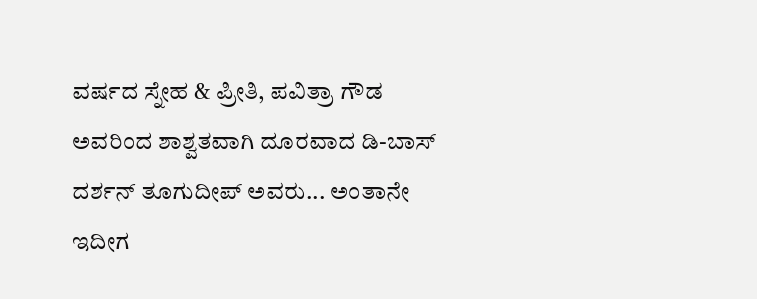ವರ್ಷದ ಸ್ನೇಹ & ಪ್ರೀತಿ, ಪವಿತ್ರಾ ಗೌಡ ಅವರಿಂದ ಶಾಶ್ವತವಾಗಿ ದೂರವಾದ ಡಿ-ಬಾಸ್ ದರ್ಶನ್ ತೂಗುದೀಪ್ ಅವರು... ಅಂತಾನೇ ಇದೀಗ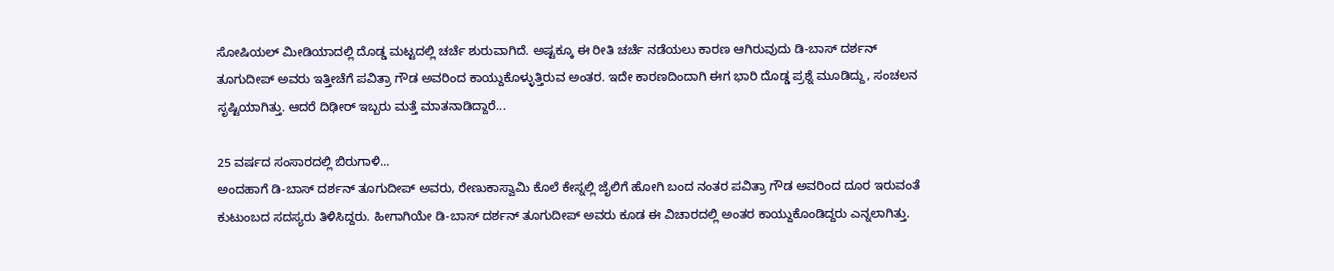ಸೋಷಿಯಲ್ ಮೀಡಿಯಾದಲ್ಲಿ ದೊಡ್ಡ ಮಟ್ಟದಲ್ಲಿ ಚರ್ಚೆ ಶುರುವಾಗಿದೆ. ಅಷ್ಟಕ್ಕೂ ಈ ರೀತಿ ಚರ್ಚೆ ನಡೆಯಲು ಕಾರಣ ಆಗಿರುವುದು ಡಿ-ಬಾಸ್ ದರ್ಶನ್ ತೂಗುದೀಪ್ ಅವರು ಇತ್ತೀಚೆಗೆ ಪವಿತ್ರಾ ಗೌಡ ಅವರಿಂದ ಕಾಯ್ದುಕೊಳ್ಳುತ್ತಿರುವ ಅಂತರ. ಇದೇ ಕಾರಣದಿಂದಾಗಿ ಈಗ ಭಾರಿ ದೊಡ್ಡ ಪ್ರಶ್ನೆ ಮೂಡಿದ್ದು, ಸಂಚಲನ ಸೃಷ್ಟಿಯಾಗಿತ್ತು. ಆದರೆ ದಿಢೀರ್ ಇಬ್ಬರು ಮತ್ತೆ ಮಾತನಾಡಿದ್ದಾರೆ...

25 ವರ್ಷದ ಸಂಸಾರದಲ್ಲಿ ಬಿರುಗಾಳಿ...
ಅಂದಹಾಗೆ ಡಿ-ಬಾಸ್ ದರ್ಶನ್ ತೂಗುದೀಪ್ ಅವರು, ರೇಣುಕಾಸ್ವಾಮಿ ಕೊಲೆ ಕೇಸ್ನಲ್ಲಿ ಜೈಲಿಗೆ ಹೋಗಿ ಬಂದ ನಂತರ ಪವಿತ್ರಾ ಗೌಡ ಅವರಿಂದ ದೂರ ಇರುವಂತೆ ಕುಟುಂಬದ ಸದಸ್ಯರು ತಿಳಿಸಿದ್ದರು. ಹೀಗಾಗಿಯೇ ಡಿ-ಬಾಸ್ ದರ್ಶನ್ ತೂಗುದೀಪ್ ಅವರು ಕೂಡ ಈ ವಿಚಾರದಲ್ಲಿ ಅಂತರ ಕಾಯ್ದುಕೊಂಡಿದ್ದರು ಎನ್ನಲಾಗಿತ್ತು.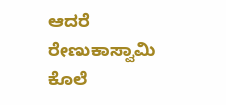ಆದರೆ ರೇಣುಕಾಸ್ವಾಮಿ ಕೊಲೆ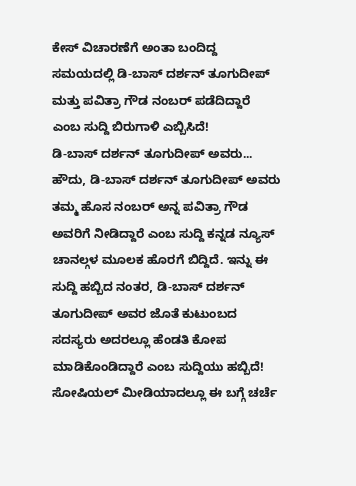ಕೇಸ್ ವಿಚಾರಣೆಗೆ ಅಂತಾ ಬಂದಿದ್ದ ಸಮಯದಲ್ಲಿ ಡಿ-ಬಾಸ್ ದರ್ಶನ್ ತೂಗುದೀಪ್ ಮತ್ತು ಪವಿತ್ರಾ ಗೌಡ ನಂಬರ್ ಪಡೆದಿದ್ದಾರೆ ಎಂಬ ಸುದ್ದಿ ಬಿರುಗಾಳಿ ಎಬ್ಬಿಸಿದೆ!
ಡಿ-ಬಾಸ್ ದರ್ಶನ್ ತೂಗುದೀಪ್ ಅವರು...
ಹೌದು, ಡಿ-ಬಾಸ್ ದರ್ಶನ್ ತೂಗುದೀಪ್ ಅವರು ತಮ್ಮ ಹೊಸ ನಂಬರ್ ಅನ್ನ ಪವಿತ್ರಾ ಗೌಡ ಅವರಿಗೆ ನೀಡಿದ್ದಾರೆ ಎಂಬ ಸುದ್ದಿ ಕನ್ನಡ ನ್ಯೂಸ್ ಚಾನಲ್ಗಳ ಮೂಲಕ ಹೊರಗೆ ಬಿದ್ದಿದೆ. ಇನ್ನು ಈ ಸುದ್ದಿ ಹಬ್ಬಿದ ನಂತರ, ಡಿ-ಬಾಸ್ ದರ್ಶನ್ ತೂಗುದೀಪ್ ಅವರ ಜೊತೆ ಕುಟುಂಬದ ಸದಸ್ಯರು ಅದರಲ್ಲೂ ಹೆಂಡತಿ ಕೋಪ ಮಾಡಿಕೊಂಡಿದ್ದಾರೆ ಎಂಬ ಸುದ್ದಿಯು ಹಬ್ಬಿದೆ!
ಸೋಷಿಯಲ್ ಮೀಡಿಯಾದಲ್ಲೂ ಈ ಬಗ್ಗೆ ಚರ್ಚೆ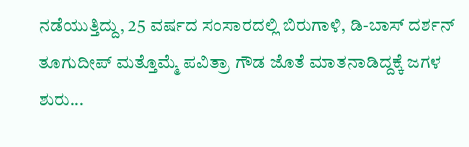ನಡೆಯುತ್ತಿದ್ದು, 25 ವರ್ಷದ ಸಂಸಾರದಲ್ಲಿ ಬಿರುಗಾಳಿ, ಡಿ-ಬಾಸ್ ದರ್ಶನ್ ತೂಗುದೀಪ್ ಮತ್ತೊಮ್ಮೆ ಪವಿತ್ರಾ ಗೌಡ ಜೊತೆ ಮಾತನಾಡಿದ್ದಕ್ಕೆ ಜಗಳ ಶುರು...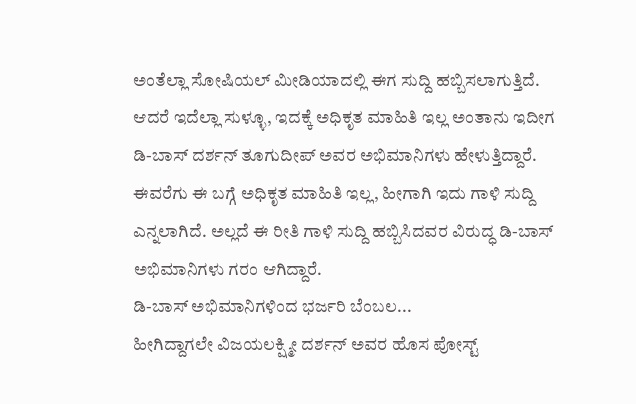ಅಂತೆಲ್ಲಾ ಸೋಷಿಯಲ್ ಮೀಡಿಯಾದಲ್ಲಿ ಈಗ ಸುದ್ದಿ ಹಬ್ಬಿಸಲಾಗುತ್ತಿದೆ. ಆದರೆ ಇದೆಲ್ಲಾ ಸುಳ್ಳೂ, ಇದಕ್ಕೆ ಅಧಿಕೃತ ಮಾಹಿತಿ ಇಲ್ಲ ಅಂತಾನು ಇದೀಗ ಡಿ-ಬಾಸ್ ದರ್ಶನ್ ತೂಗುದೀಪ್ ಅವರ ಅಭಿಮಾನಿಗಳು ಹೇಳುತ್ತಿದ್ದಾರೆ. ಈವರೆಗು ಈ ಬಗ್ಗೆ ಅಧಿಕೃತ ಮಾಹಿತಿ ಇಲ್ಲ, ಹೀಗಾಗಿ ಇದು ಗಾಳಿ ಸುದ್ದಿ ಎನ್ನಲಾಗಿದೆ. ಅಲ್ಲದೆ ಈ ರೀತಿ ಗಾಳಿ ಸುದ್ದಿ ಹಬ್ಬಿಸಿದವರ ವಿರುದ್ಧ ಡಿ-ಬಾಸ್ ಅಭಿಮಾನಿಗಳು ಗರಂ ಆಗಿದ್ದಾರೆ.
ಡಿ-ಬಾಸ್ ಅಭಿಮಾನಿಗಳಿಂದ ಭರ್ಜರಿ ಬೆಂಬಲ...
ಹೀಗಿದ್ದಾಗಲೇ ವಿಜಯಲಕ್ಷ್ಮೀ ದರ್ಶನ್ ಅವರ ಹೊಸ ಪೋಸ್ಟ್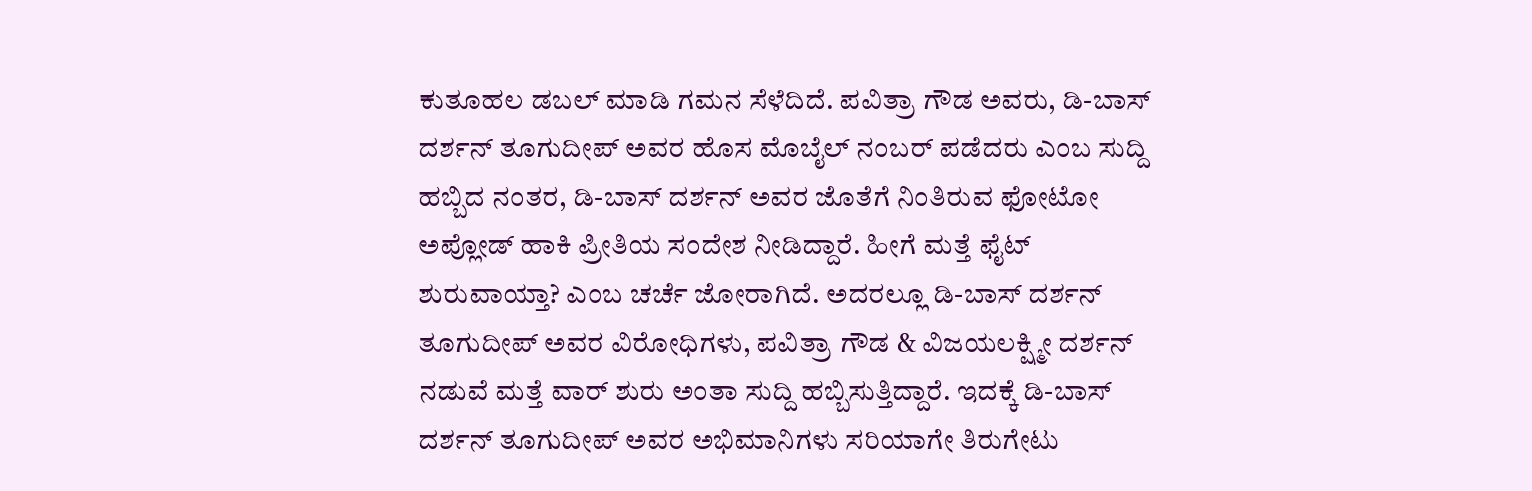ಕುತೂಹಲ ಡಬಲ್ ಮಾಡಿ ಗಮನ ಸೆಳೆದಿದೆ. ಪವಿತ್ರಾ ಗೌಡ ಅವರು, ಡಿ-ಬಾಸ್ ದರ್ಶನ್ ತೂಗುದೀಪ್ ಅವರ ಹೊಸ ಮೊಬೈಲ್ ನಂಬರ್ ಪಡೆದರು ಎಂಬ ಸುದ್ದಿ ಹಬ್ಬಿದ ನಂತರ, ಡಿ-ಬಾಸ್ ದರ್ಶನ್ ಅವರ ಜೊತೆಗೆ ನಿಂತಿರುವ ಫೋಟೋ ಅಪ್ಲೋಡ್ ಹಾಕಿ ಪ್ರೀತಿಯ ಸಂದೇಶ ನೀಡಿದ್ದಾರೆ. ಹೀಗೆ ಮತ್ತೆ ಫೈಟ್ ಶುರುವಾಯ್ತಾ? ಎಂಬ ಚರ್ಚೆ ಜೋರಾಗಿದೆ. ಅದರಲ್ಲೂ ಡಿ-ಬಾಸ್ ದರ್ಶನ್ ತೂಗುದೀಪ್ ಅವರ ವಿರೋಧಿಗಳು, ಪವಿತ್ರಾ ಗೌಡ & ವಿಜಯಲಕ್ಷ್ಮೀ ದರ್ಶನ್ ನಡುವೆ ಮತ್ತೆ ವಾರ್ ಶುರು ಅಂತಾ ಸುದ್ದಿ ಹಬ್ಬಿಸುತ್ತಿದ್ದಾರೆ. ಇದಕ್ಕೆ ಡಿ-ಬಾಸ್ ದರ್ಶನ್ ತೂಗುದೀಪ್ ಅವರ ಅಭಿಮಾನಿಗಳು ಸರಿಯಾಗೇ ತಿರುಗೇಟು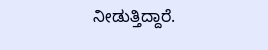ನೀಡುತ್ತಿದ್ದಾರೆ.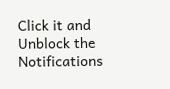Click it and Unblock the Notifications